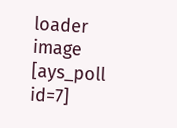loader image
[ays_poll id=7]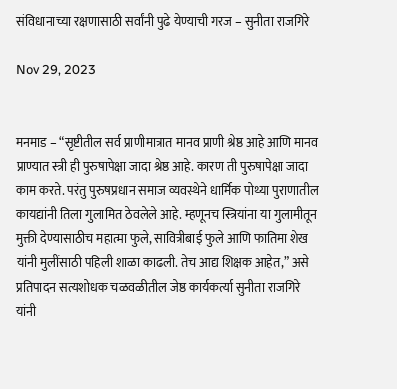संविधानाच्या रक्षणासाठी सर्वांनी पुढे येण्याची गरज – सुनीता राजगिरे

Nov 29, 2023


मनमाड – “सृष्टीतील सर्व प्राणीमात्रात मानव प्राणी श्रेष्ठ आहे आणि मानव प्राण्यात स्त्री ही पुरुषापेक्षा जादा श्रेष्ठ आहे. कारण ती पुरुषापेक्षा जादा काम करते. परंतु पुरुषप्रधान समाज व्यवस्थेने धार्मिक पोथ्या पुराणातील कायद्यांनी तिला गुलामित ठेवलेले आहे. म्हणूनच स्त्रियांना या गुलामीतून मुक्ती देण्यासाठीच महात्मा फुले, सावित्रीबाई फुले आणि फातिमा शेख यांनी मुलींसाठी पहिली शाळा काढली. तेच आद्य शिक्षक आहेत,” असे प्रतिपादन सत्यशोधक चळवळीतील जेष्ठ कार्यकर्त्या सुनीता राजगिरे यांनी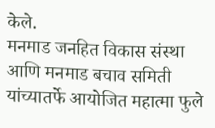केले.
मनमाड जनहित विकास संस्था आणि मनमाड बचाव समिती यांच्यातर्फे आयोजित महात्मा फुले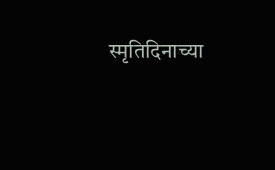स्मृतिदिनाच्या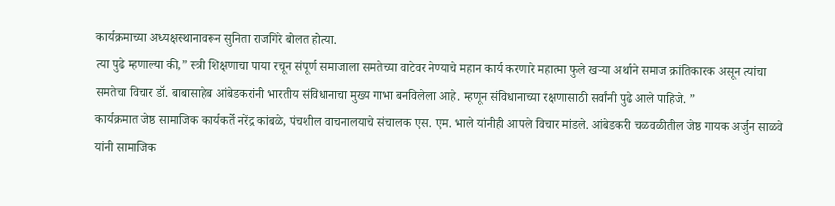कार्यक्रमाच्या अध्यक्षस्थानावरून सुनिता राजगिरे बोलत होत्या.
त्या पुढे म्हणाल्या की,” स्त्री शिक्षणाचा पाया रचून संपूर्ण समाजाला समतेच्या वाटेवर नेण्याचे महान कार्य करणारे महात्मा फुले खऱ्या अर्थाने समाज क्रांतिकारक असून त्यांचा समतेचा विचार डॉ. बाबासाहेब आंबेडकरांनी भारतीय संविधानाचा मुख्य गाभा बनविलेला आहे. म्हणून संविधानाच्या रक्षणासाठी सर्वांनी पुढे आले पाहिजे. ”
कार्यक्रमात जेष्ठ सामाजिक कार्यकर्ते नरेंद्र कांबळे, पंचशील वाचनालयाचे संचालक एस. एम. भाले यांनीही आपले विचार मांडले. आंबेडकरी चळवळीतील जेष्ठ गायक अर्जुन साळवे यांनी सामाजिक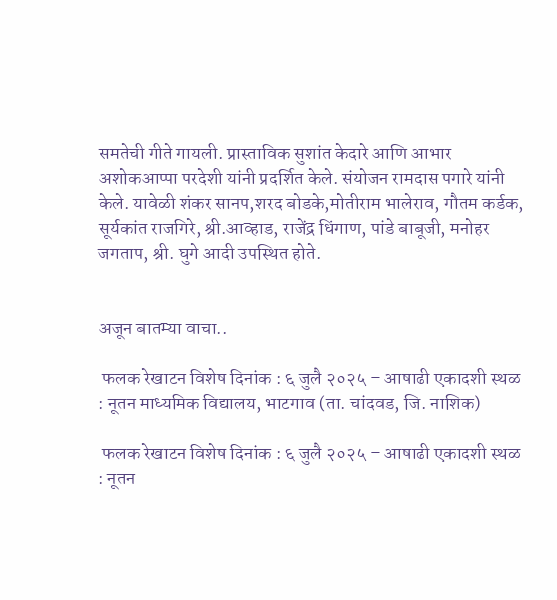समतेची गीते गायली. प्रास्ताविक सुशांत केदारे आणि आभार अशोकआप्पा परदेशी यांनी प्रदर्शित केले. संयोजन रामदास पगारे यांनी केले. यावेळी शंकर सानप,शरद बोडके,मोतीराम भालेराव, गौतम कर्डक, सूर्यकांत राजगिरे, श्री.आव्हाड, राजेंद्र धिंगाण, पांडे बाबूजी, मनोहर जगताप, श्री. घुगे आदी उपस्थित होते.


अजून बातम्या वाचा..

 फलक रेखाटन विशेष दिनांक : ६ जुलै २०२५ – आषाढी एकादशी स्थळ : नूतन माध्यमिक विद्यालय, भाटगाव (ता. चांदवड, जि. नाशिक)

 फलक रेखाटन विशेष दिनांक : ६ जुलै २०२५ – आषाढी एकादशी स्थळ : नूतन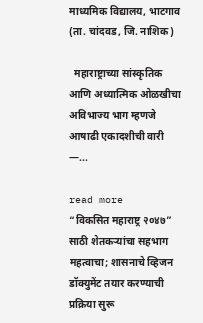माध्यमिक विद्यालय, भाटगाव (ता. चांदवड, जि. नाशिक)

  महाराष्ट्राच्या सांस्कृतिक आणि अध्यात्मिक ओळखीचा अविभाज्य भाग म्हणजे आषाढी एकादशीची वारी —...

read more
“विकसित महाराष्ट्र २०४७” साठी शेतकऱ्यांचा सहभाग महत्वाचा; शासनाचे व्हिजन डॉक्युमेंट तयार करण्याची प्रक्रिया सुरू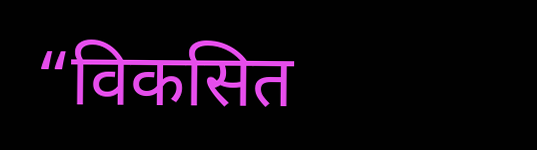“विकसित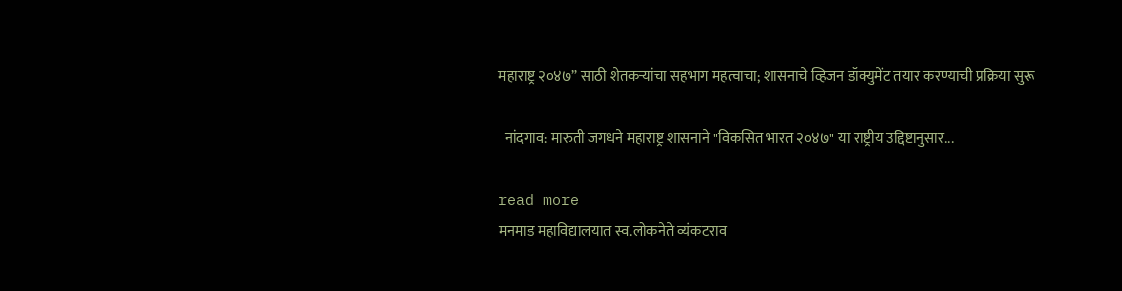महाराष्ट्र २०४७” साठी शेतकऱ्यांचा सहभाग महत्वाचा; शासनाचे व्हिजन डॉक्युमेंट तयार करण्याची प्रक्रिया सुरू

  नांदगाव: मारुती जगधने महाराष्ट्र शासनाने "विकसित भारत २०४७" या राष्ट्रीय उद्दिष्टानुसार...

read more
मनमाड महाविद्यालयात स्व.लोकनेते व्यंकटराव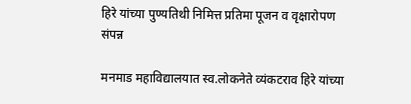हिरे यांच्या पुण्यतिथी निमित्त प्रतिमा पूजन व वृक्षारोपण संपन्न

मनमाड महाविद्यालयात स्व.लोकनेते व्यंकटराव हिरे यांच्या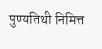पुण्यतिथी निमित्त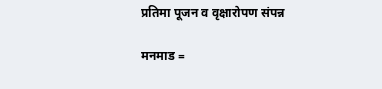प्रतिमा पूजन व वृक्षारोपण संपन्न

मनमाड =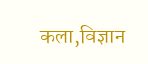कला,विज्ञान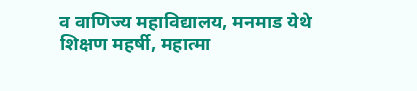व वाणिज्य महाविद्यालय, मनमाड येथे शिक्षण महर्षी, महात्मा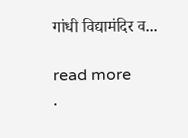गांधी विद्यामंदिर व...

read more
.